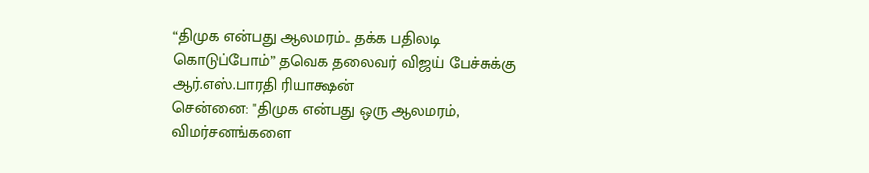“திமுக என்பது ஆலமரம்.. தக்க பதிலடி கொடுப்போம்” தவெக தலைவர் விஜய் பேச்சுக்கு ஆர்.எஸ்.பாரதி ரியாக்ஷன்
சென்னை: "திமுக என்பது ஒரு ஆலமரம், விமர்சனங்களை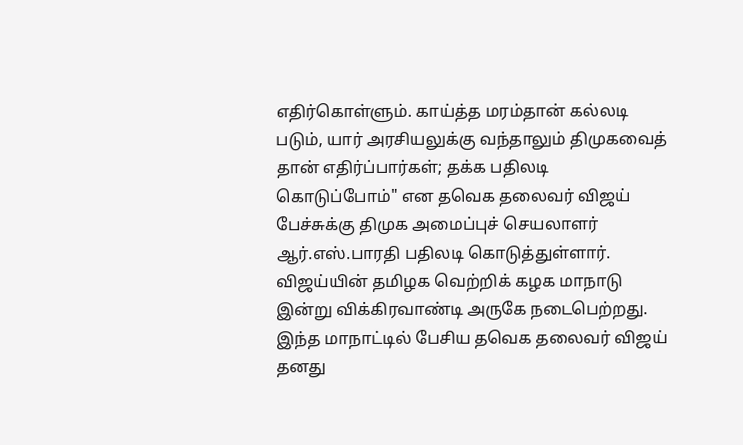எதிர்கொள்ளும். காய்த்த மரம்தான் கல்லடி படும், யார் அரசியலுக்கு வந்தாலும் திமுகவைத் தான் எதிர்ப்பார்கள்; தக்க பதிலடி கொடுப்போம்" என தவெக தலைவர் விஜய் பேச்சுக்கு திமுக அமைப்புச் செயலாளர் ஆர்.எஸ்.பாரதி பதிலடி கொடுத்துள்ளார்.
விஜய்யின் தமிழக வெற்றிக் கழக மாநாடு இன்று விக்கிரவாண்டி அருகே நடைபெற்றது. இந்த மாநாட்டில் பேசிய தவெக தலைவர் விஜய் தனது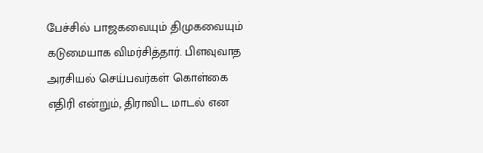பேச்சில் பாஜகவையும் திமுகவையும் கடுமையாக விமர்சித்தார். பிளவுவாத அரசியல் செய்பவர்கள் கொள்கை எதிரி என்றும், திராவிட மாடல் என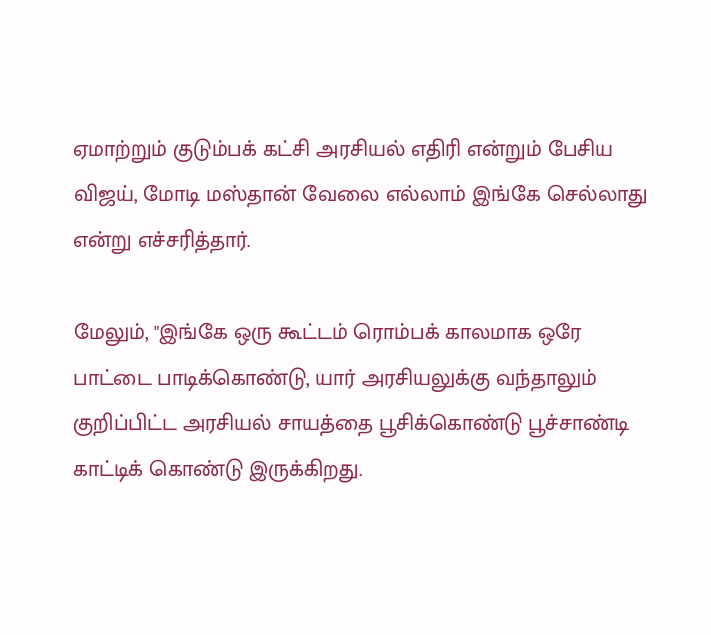ஏமாற்றும் குடும்பக் கட்சி அரசியல் எதிரி என்றும் பேசிய விஜய், மோடி மஸ்தான் வேலை எல்லாம் இங்கே செல்லாது என்று எச்சரித்தார்.

மேலும், "இங்கே ஒரு கூட்டம் ரொம்பக் காலமாக ஒரே பாட்டை பாடிக்கொண்டு, யார் அரசியலுக்கு வந்தாலும் குறிப்பிட்ட அரசியல் சாயத்தை பூசிக்கொண்டு பூச்சாண்டி காட்டிக் கொண்டு இருக்கிறது.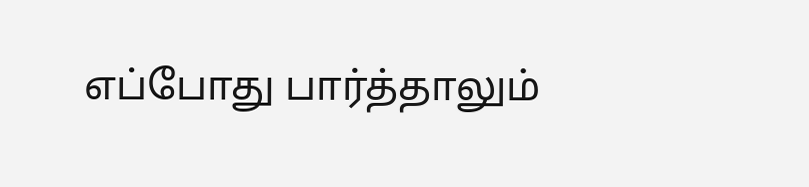எப்போது பார்த்தாலும்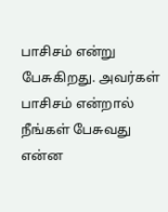பாசிசம் என்று பேசுகிறது. அவர்கள் பாசிசம் என்றால் நீங்கள் பேசுவது என்ன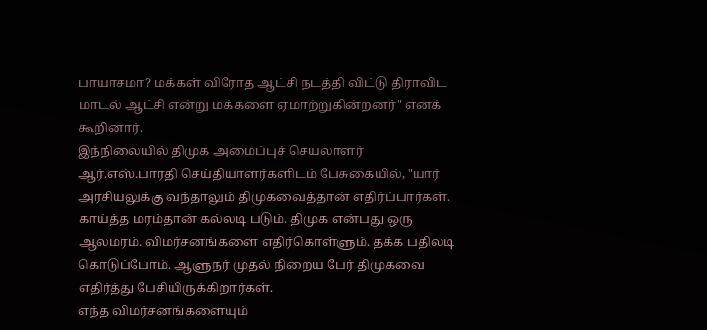பாயாசமா? மக்கள் விரோத ஆட்சி நடத்தி விட்டு திராவிட மாடல் ஆட்சி என்று மக்களை ஏமாற்றுகின்றனர்" எனக் கூறினார்.
இந்நிலையில் திமுக அமைப்புச் செயலாளர் ஆர்.எஸ்.பாரதி செய்தியாளர்களிடம் பேசுகையில், "யார் அரசியலுக்கு வந்தாலும் திமுகவைத்தான் எதிர்ப்பார்கள். காய்த்த மரம்தான் கல்லடி படும். திமுக என்பது ஒரு ஆலமரம். விமர்சனங்களை எதிர்கொள்ளும். தக்க பதிலடி கொடுப்போம். ஆளுநர் முதல் நிறைய பேர் திமுகவை எதிர்த்து பேசியிருக்கிறார்கள்.
எந்த விமர்சனங்களையும்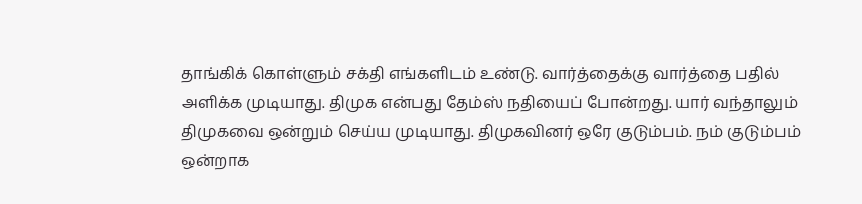தாங்கிக் கொள்ளும் சக்தி எங்களிடம் உண்டு. வார்த்தைக்கு வார்த்தை பதில் அளிக்க முடியாது. திமுக என்பது தேம்ஸ் நதியைப் போன்றது. யார் வந்தாலும் திமுகவை ஒன்றும் செய்ய முடியாது. திமுகவினர் ஒரே குடும்பம். நம் குடும்பம் ஒன்றாக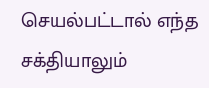செயல்பட்டால் எந்த சக்தியாலும்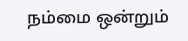நம்மை ஒன்றும்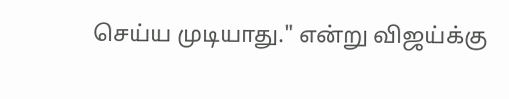செய்ய முடியாது." என்று விஜய்க்கு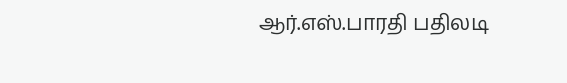ஆர்.எஸ்.பாரதி பதிலடி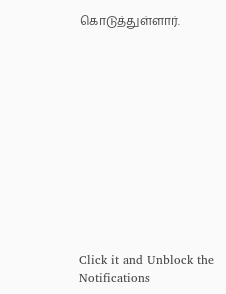கொடுத்துள்ளார்.












Click it and Unblock the Notifications